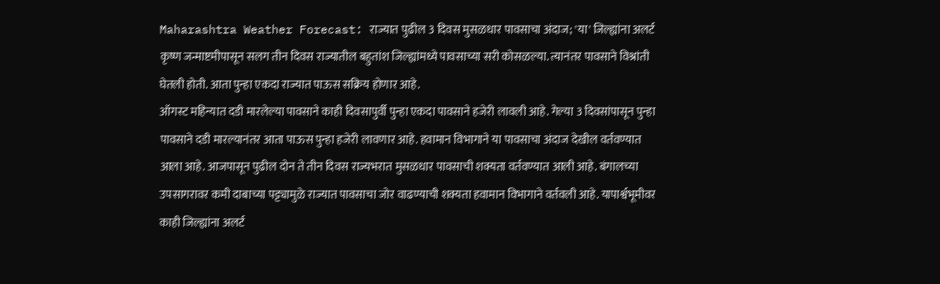Maharashtra Weather Forecast: राज्यात पुढील 3 दिवस मुसळधार पावसाचा अंदाज; 'या' जिल्ह्यांना अलर्ट
कृष्ण जन्माष्टमीपासून सलग तीन दिवस राज्यातील बहुतांश जिल्ह्यांमध्ये पावसाच्या सरी कोसळल्या. त्यानंतर पावसाने विश्रांती घेतली होती. आता पुन्हा एकदा राज्यात पाऊस सक्रिय होणार आहे.
ऑगस्ट महिन्यात दडी मारलेल्या पावसाने काही दिवसापुर्वी पुन्हा एकदा पावसाने हजेरी लावली आहे. गेल्या 3 दिवसांपासून पुन्हा पावसाने दडी मारल्यानंतर आता पाऊस पुन्हा हजेरी लावणार आहे. हवामान विभागाने या पावसाचा अंदाज देखील वर्तवण्यात आला आहे. आजपासून पुढील दोन ते तीन दिवस राज्यभरात मुसळधार पावसाची शक्यता वर्तवण्यात आली आहे. बंगालच्या उपसागरावर कमी दाबाच्या पट्ट्यामुळे राज्यात पावसाचा जोर वाढण्याची शक्यता हवामान विभागाने वर्तवली आहे. यापार्श्वभूमीवर काही जिल्ह्यांना अलर्ट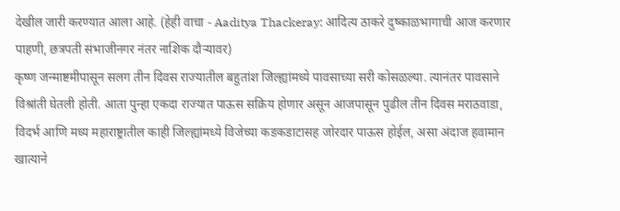देखील जारी करण्यात आला आहे. (हेही वाचा - Aaditya Thackeray: आदित्य ठाकरे दुष्काळभागाची आज करणार पाहणी, छत्रपती संभाजीनगर नंतर नाशिक दौऱ्यावर)
कृष्ण जन्माष्टमीपासून सलग तीन दिवस राज्यातील बहुतांश जिल्ह्यांमध्ये पावसाच्या सरी कोसळल्या. त्यानंतर पावसाने विश्रांती घेतली होती. आता पुन्हा एकदा राज्यात पाऊस सक्रिय होणार असून आजपासून पुढील तीन दिवस मराठवाडा, विदर्भ आणि मध्य महाराष्ट्रातील काही जिल्ह्यांमध्ये विजेच्या कडकडाटासह जोरदार पाऊस होईल, असा अंदाज हवामान खात्याने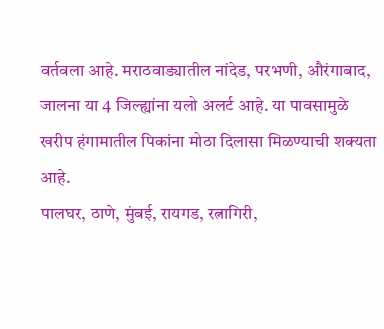वर्तवला आहे. मराठवाड्यातील नांदेड, परभणी, औरंगाबाद, जालना या 4 जिल्ह्यांना यलो अलर्ट आहे. या पावसामुळे खरीप हंगामातील पिकांना मोठा दिलासा मिळण्याची शक्यता आहे.
पालघर, ठाणे, मुंबई, रायगड, रत्नागिरी,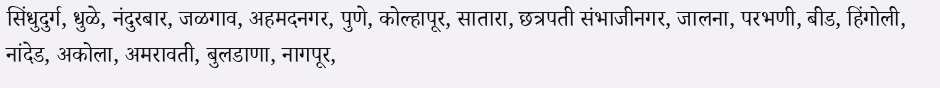सिंधुदुर्ग, धुळे, नंदुरबार, जळगाव, अहमदनगर, पुणे, कोल्हापूर, सातारा, छत्रपती संभाजीनगर, जालना, परभणी, बीड, हिंगोली, नांदेड, अकोला, अमरावती, बुलडाणा, नागपूर,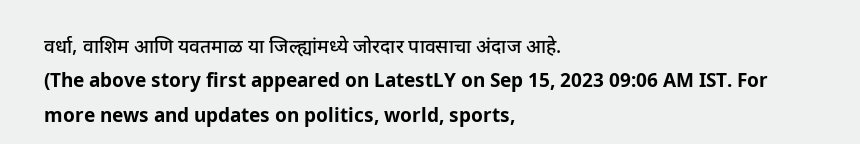वर्धा, वाशिम आणि यवतमाळ या जिल्ह्यांमध्ये जोरदार पावसाचा अंदाज आहे.
(The above story first appeared on LatestLY on Sep 15, 2023 09:06 AM IST. For more news and updates on politics, world, sports,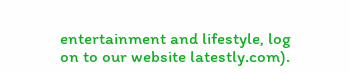entertainment and lifestyle, log on to our website latestly.com).